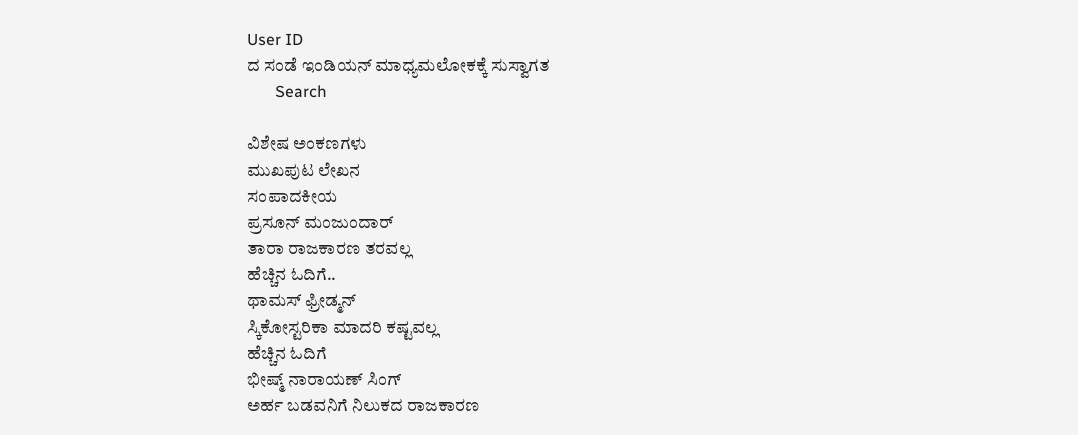User ID
ದ ಸಂಡೆ ಇಂಡಿಯನ್ ಮಾಧ್ಯಮಲೋಕಕ್ಕೆ ಸುಸ್ವಾಗತ
       Search

ವಿಶೇಷ ಅಂಕಣಗಳು
ಮುಖಪುಟ ಲೇಖನ
ಸಂಪಾದಕೀಯ
ಪ್ರಸೂನ್ ಮಂಜುಂದಾರ್
ತಾರಾ ರಾಜಕಾರಣ ತರವಲ್ಲ
ಹೆಚ್ಚಿನ ಓದಿಗೆ..
ಥಾಮಸ್ ಫ್ರೀಡ್ಮನ್
ಸ್ಕಿಕೋಸ್ಟರಿಕಾ ಮಾದರಿ ಕಷ್ಟವಲ್ಲ
ಹೆಚ್ಚಿನ ಓದಿಗೆ
ಭೀಷ್ಮ್ ನಾರಾಯಣ್ ಸಿಂಗ್
ಅರ್ಹ ಬಡವನಿಗೆ ನಿಲುಕದ ರಾಜಕಾರಣ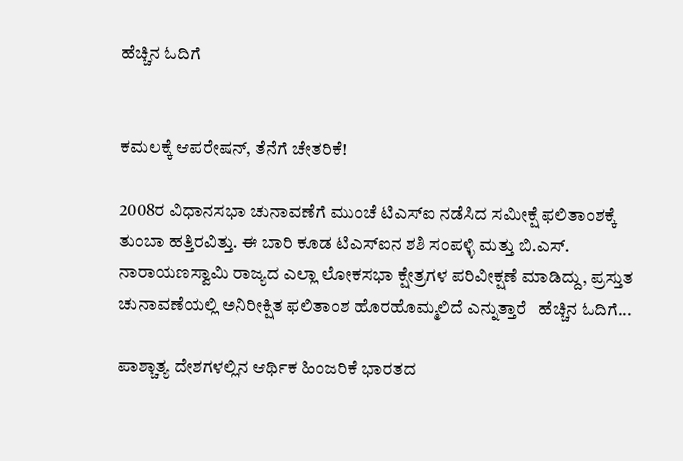ಹೆಚ್ಚಿನ ಓದಿಗೆ


ಕಮಲಕ್ಕೆ ಆಪರೇಷನ್, ತೆನೆಗೆ ಚೇತರಿಕೆ!

2008ರ ವಿಧಾನಸಭಾ ಚುನಾವಣೆಗೆ ಮುಂಚೆ ಟಿಎಸ್‌ಐ ನಡೆಸಿದ ಸಮೀಕ್ಷೆ ಫಲಿತಾಂಶಕ್ಕೆ ತುಂಬಾ ಹತ್ತಿರವಿತ್ತು. ಈ ಬಾರಿ ಕೂಡ ಟಿಎಸ್‌ಐನ ಶಶಿ ಸಂಪಳ್ಳಿ ಮತ್ತು ಬಿ.ಎಸ್. ನಾರಾಯಣಸ್ವಾಮಿ ರಾಜ್ಯದ ಎಲ್ಲಾ ಲೋಕಸಭಾ ಕ್ಷೇತ್ರಗಳ ಪರಿವೀಕ್ಷಣೆ ಮಾಡಿದ್ದು, ಪ್ರಸ್ತುತ ಚುನಾವಣೆಯಲ್ಲಿ ಅನಿರೀಕ್ಷಿತ ಫಲಿತಾಂಶ ಹೊರಹೊಮ್ಮಲಿದೆ ಎನ್ನುತ್ತಾರೆ   ಹೆಚ್ಚಿನ ಓದಿಗೆ...

ಪಾಶ್ಚಾತ್ಯ ದೇಶಗಳಲ್ಲಿನ ಆರ್ಥಿಕ ಹಿಂಜರಿಕೆ ಭಾರತದ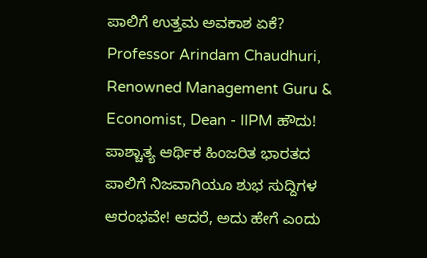ಪಾಲಿಗೆ ಉತ್ತಮ ಅವಕಾಶ ಏಕೆ?
Professor Arindam Chaudhuri, Renowned Management Guru & Economist, Dean - IIPM ಹೌದು! ಪಾಶ್ಚಾತ್ಯ ಆರ್ಥಿಕ ಹಿಂಜರಿತ ಭಾರತದ ಪಾಲಿಗೆ ನಿಜವಾಗಿಯೂ ಶುಭ ಸುದ್ದಿಗಳ ಆರಂಭವೇ! ಆದರೆ, ಅದು ಹೇಗೆ ಎಂದು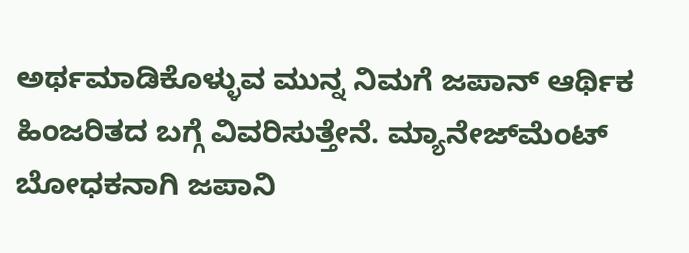ಅರ್ಥಮಾಡಿಕೊಳ್ಳುವ ಮುನ್ನ ನಿಮಗೆ ಜಪಾನ್ ಆರ್ಥಿಕ ಹಿಂಜರಿತದ ಬಗ್ಗೆ ವಿವರಿಸುತ್ತೇನೆ. ಮ್ಯಾನೇಜ್‌ಮೆಂಟ್ ಬೋಧಕನಾಗಿ ಜಪಾನಿ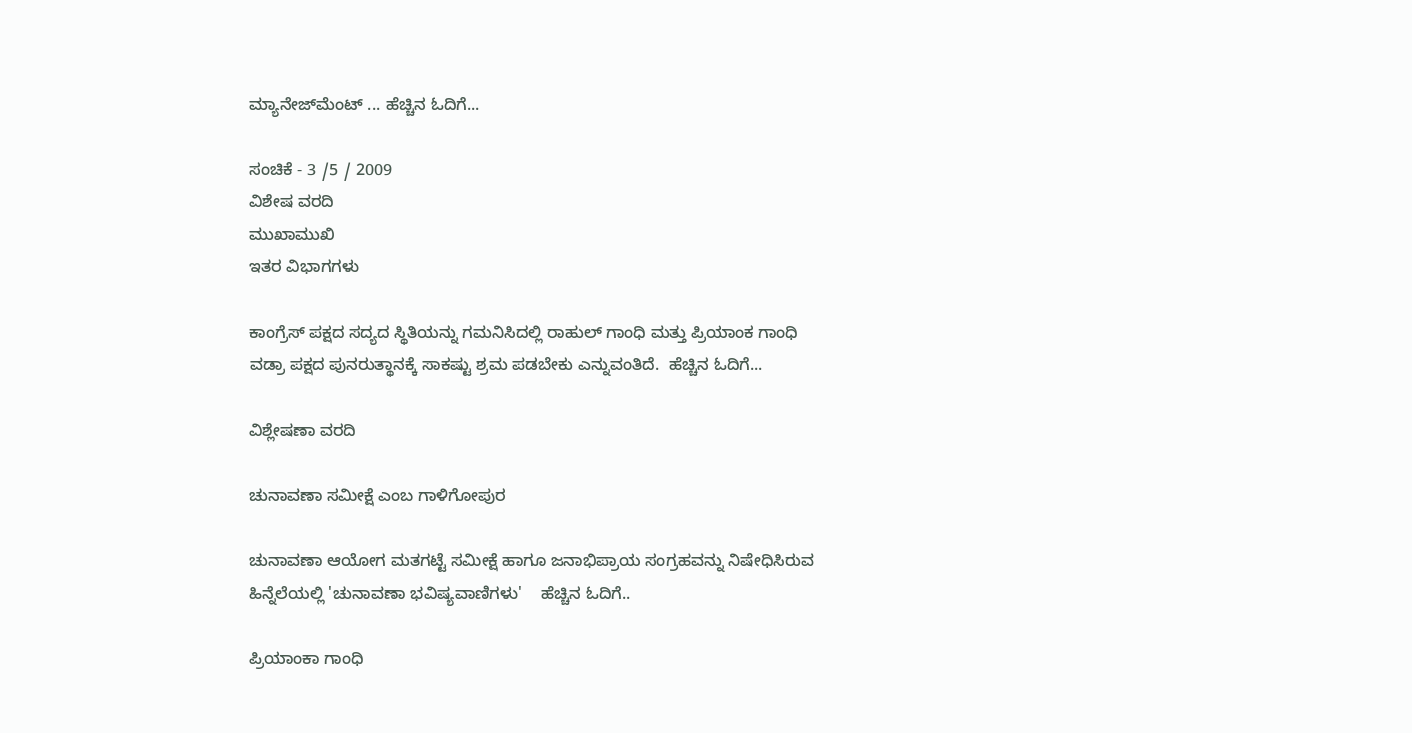ಮ್ಯಾನೇಜ್‌ಮೆಂಟ್ ... ಹೆಚ್ಚಿನ ಓದಿಗೆ...

ಸಂಚಿಕೆ - 3 /5 / 2009
ವಿಶೇಷ ವರದಿ
ಮುಖಾಮುಖಿ
ಇತರ ವಿಭಾಗಗಳು

ಕಾಂಗ್ರೆಸ್ ಪಕ್ಷದ ಸದ್ಯದ ಸ್ಥಿತಿಯನ್ನು ಗಮನಿಸಿದಲ್ಲಿ ರಾಹುಲ್ ಗಾಂಧಿ ಮತ್ತು ಪ್ರಿಯಾಂಕ ಗಾಂಧಿ ವಡ್ರಾ ಪಕ್ಷದ ಪುನರುತ್ಥಾನಕ್ಕೆ ಸಾಕಷ್ಟು ಶ್ರಮ ಪಡಬೇಕು ಎನ್ನುವಂತಿದೆ.  ಹೆಚ್ಚಿನ ಓದಿಗೆ...

ವಿಶ್ಲೇಷಣಾ ವರದಿ

ಚುನಾವಣಾ ಸಮೀಕ್ಷೆ ಎಂಬ ಗಾಳಿಗೋಪುರ

ಚುನಾವಣಾ ಆಯೋಗ ಮತಗಟ್ಟೆ ಸಮೀಕ್ಷೆ ಹಾಗೂ ಜನಾಭಿಪ್ರಾಯ ಸಂಗ್ರಹವನ್ನು ನಿಷೇಧಿಸಿರುವ ಹಿನ್ನೆಲೆಯಲ್ಲಿ 'ಚುನಾವಣಾ ಭವಿಷ್ಯವಾಣಿಗಳು'    ಹೆಚ್ಚಿನ ಓದಿಗೆ..

ಪ್ರಿಯಾಂಕಾ ಗಾಂಧಿ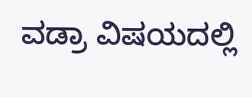ವಡ್ರಾ ವಿಷಯದಲ್ಲಿ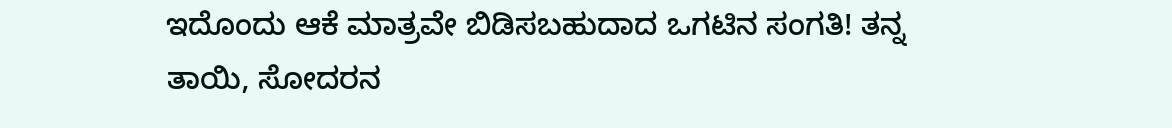ಇದೊಂದು ಆಕೆ ಮಾತ್ರವೇ ಬಿಡಿಸಬಹುದಾದ ಒಗಟಿನ ಸಂಗತಿ! ತನ್ನ ತಾಯಿ, ಸೋದರನ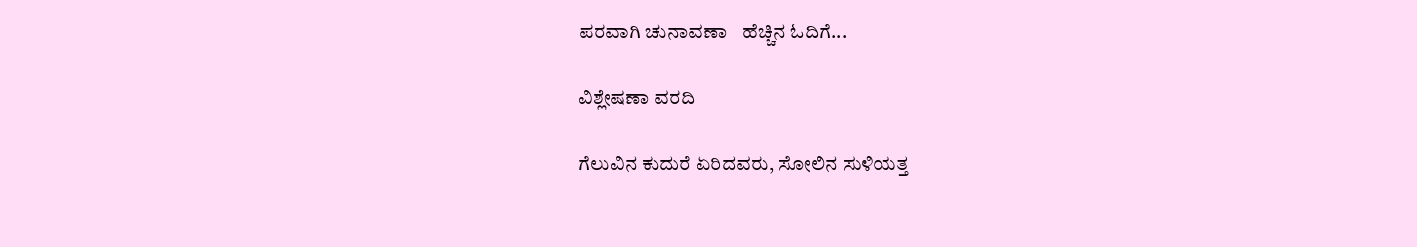ಪರವಾಗಿ ಚುನಾವಣಾ   ಹೆಚ್ಚಿನ ಓದಿಗೆ...

ವಿಶ್ಲೇಷಣಾ ವರದಿ

ಗೆಲುವಿನ ಕುದುರೆ ಏರಿದವರು, ಸೋಲಿನ ಸುಳಿಯತ್ತ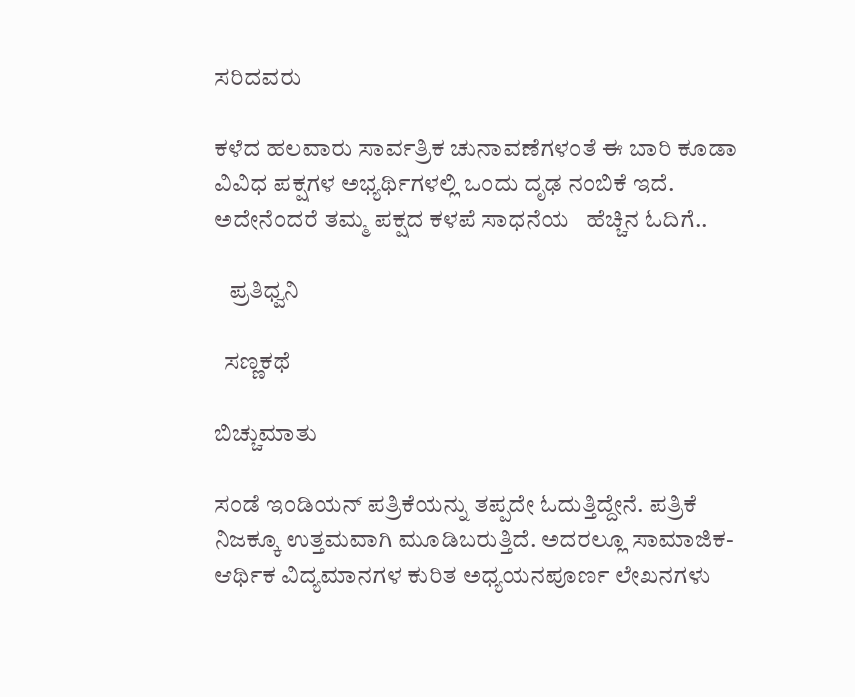ಸರಿದವರು

ಕಳೆದ ಹಲವಾರು ಸಾರ್ವತ್ರಿಕ ಚುನಾವಣೆಗಳಂತೆ ಈ ಬಾರಿ ಕೂಡಾ ವಿವಿಧ ಪಕ್ಷಗಳ ಅಭ್ಯರ್ಥಿಗಳಲ್ಲಿ ಒಂದು ದೃಢ ನಂಬಿಕೆ ಇದೆ. ಅದೇನೆಂದರೆ ತಮ್ಮ ಪಕ್ಷದ ಕಳಪೆ ಸಾಧನೆಯ   ಹೆಚ್ಚಿನ ಓದಿಗೆ..

   ಪ್ರತಿಧ್ವನಿ

  ಸಣ್ಣಕಥೆ

ಬಿಚ್ಚುಮಾತು

ಸಂಡೆ ಇಂಡಿಯನ್ ಪತ್ರಿಕೆಯನ್ನು ತಪ್ಪದೇ ಓದುತ್ತಿದ್ದೇನೆ. ಪತ್ರಿಕೆ ನಿಜಕ್ಕೂ ಉತ್ತಮವಾಗಿ ಮೂಡಿಬರುತ್ತಿದೆ. ಅದರಲ್ಲೂ ಸಾಮಾಜಿಕ- ಆರ್ಥಿಕ ವಿದ್ಯಮಾನಗಳ ಕುರಿತ ಅಧ್ಯಯನಪೂರ್ಣ ಲೇಖನಗಳು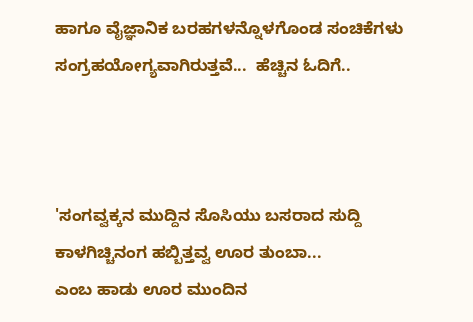ಹಾಗೂ ವೈಜ್ಞಾನಿಕ ಬರಹಗಳನ್ನೊಳಗೊಂಡ ಸಂಚಿಕೆಗಳು ಸಂಗ್ರಹಯೋಗ್ಯವಾಗಿರುತ್ತವೆ...  ಹೆಚ್ಚಿನ ಓದಿಗೆ..



'ಸಂಗವ್ವಕ್ಕನ ಮುದ್ದಿನ ಸೊಸಿಯು ಬಸರಾದ ಸುದ್ದಿ ಕಾಳಗಿಚ್ಚಿನಂಗ ಹಬ್ಬಿತ್ತವ್ವ ಊರ ತುಂಬಾ...
ಎಂಬ ಹಾಡು ಊರ ಮುಂದಿನ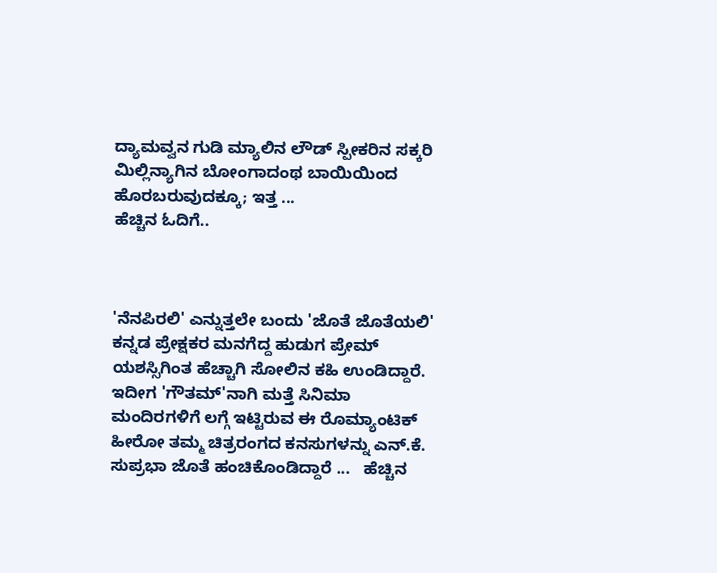ದ್ಯಾಮವ್ವನ ಗುಡಿ ಮ್ಯಾಲಿನ ಲೌಡ್ ಸ್ಪೀಕರಿನ ಸಕ್ಕರಿ ಮಿಲ್ಲಿನ್ಯಾಗಿನ ಬೋಂಗಾದಂಥ ಬಾಯಿಯಿಂದ ಹೊರಬರುವುದಕ್ಕೂ; ಇತ್ತ ...
ಹೆಚ್ಚಿನ ಓದಿಗೆ..



'ನೆನಪಿರಲಿ' ಎನ್ನುತ್ತಲೇ ಬಂದು 'ಜೊತೆ ಜೊತೆಯಲಿ' ಕನ್ನಡ ಪ್ರೇಕ್ಷಕರ ಮನಗೆದ್ದ ಹುಡುಗ ಪ್ರೇಮ್ ಯಶಸ್ಸಿಗಿಂತ ಹೆಚ್ಚಾಗಿ ಸೋಲಿನ ಕಹಿ ಉಂಡಿದ್ದಾರೆ. ಇದೀಗ 'ಗೌತಮ್'ನಾಗಿ ಮತ್ತೆ ಸಿನಿಮಾ ಮಂದಿರಗಳಿಗೆ ಲಗ್ಗೆ ಇಟ್ಟಿರುವ ಈ ರೊಮ್ಯಾಂಟಿಕ್ ಹೀರೋ ತಮ್ಮ ಚಿತ್ರರಂಗದ ಕನಸುಗಳನ್ನು ಎನ್.ಕೆ. ಸುಪ್ರಭಾ ಜೊತೆ ಹಂಚಿಕೊಂಡಿದ್ದಾರೆ ...   ಹೆಚ್ಚಿನ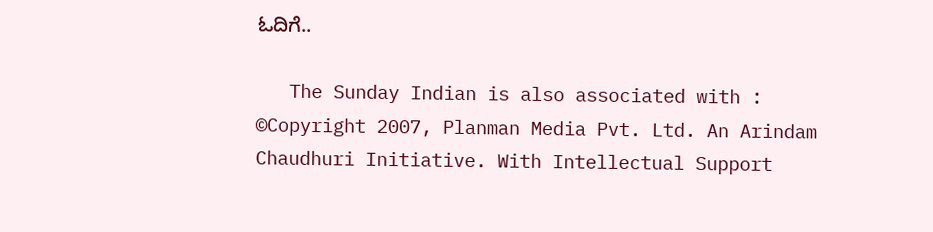ಓದಿಗೆ..

   The Sunday Indian is also associated with :
©Copyright 2007, Planman Media Pvt. Ltd. An Arindam Chaudhuri Initiative. With Intellectual Support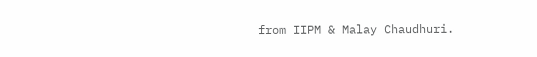from IIPM & Malay Chaudhuri.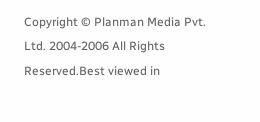Copyright © Planman Media Pvt. Ltd. 2004-2006 All Rights Reserved.Best viewed in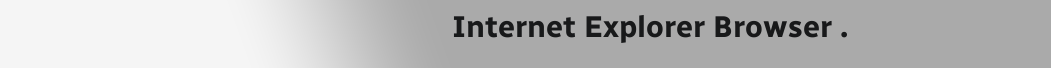Internet Explorer Browser .